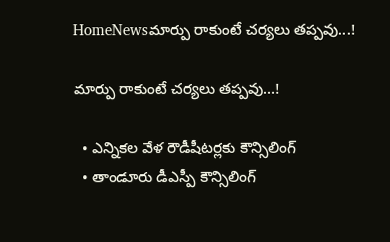HomeNewsమార్పు రాకుంటే చర్యలు తప్పవు...!

మార్పు రాకుంటే చర్యలు తప్పవు…!

  • ఎన్నికల వేళ రౌడీషీటర్లకు కౌన్సిలింగ్
  • తాండూరు డీఎస్పీ కౌన్సిలింగ్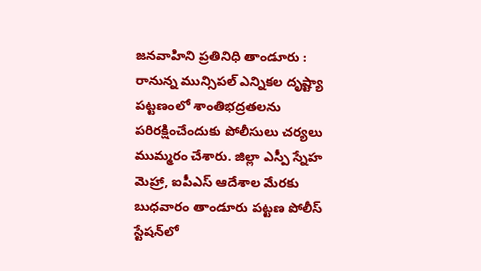జనవాహిని ప్రతినిధి తాండూరు : రానున్న మున్సిపల్ ఎన్నికల దృష్ట్యా పట్టణంలో శాంతిభద్రతలను పరిరక్షించేందుకు పోలీసులు చర్యలు ముమ్మరం చేశారు. జిల్లా ఎస్పీ స్నేహ మెహ్రా, ఐపీఎస్ ఆదేశాల మేరకు బుధవారం తాండూరు పట్టణ పోలీస్ స్టేషన్‌లో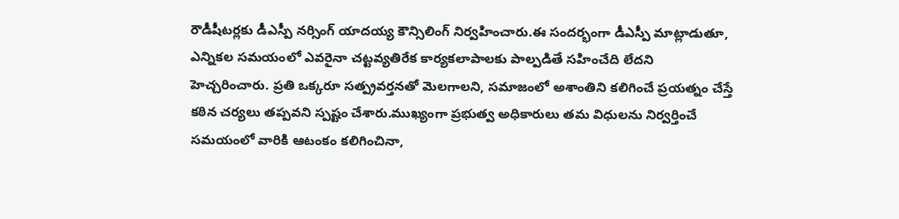రౌడీషీటర్లకు డీఎస్పీ నర్సింగ్ యాదయ్య కౌన్సిలింగ్ నిర్వహించారు.ఈ సందర్భంగా డీఎస్పీ మాట్లాడుతూ, ఎన్నికల సమయంలో ఎవరైనా చట్టవ్యతిరేక కార్యకలాపాలకు పాల్పడితే సహించేది లేదని హెచ్చరించారు. ప్రతి ఒక్కరూ సత్ప్రవర్తనతో మెలగాలని, సమాజంలో అశాంతిని కలిగించే ప్రయత్నం చేస్తే కఠిన చర్యలు తప్పవని స్పష్టం చేశారు.ముఖ్యంగా ప్రభుత్వ అధికారులు తమ విధులను నిర్వర్తించే సమయంలో వారికి ఆటంకం కలిగించినా,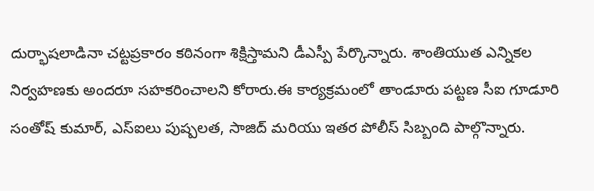దుర్భాషలాడినా చట్టప్రకారం కఠినంగా శిక్షిస్తామని డీఎస్పీ పేర్కొన్నారు. శాంతియుత ఎన్నికల నిర్వహణకు అందరూ సహకరించాలని కోరారు.ఈ కార్యక్రమంలో తాండూరు పట్టణ సీఐ గూడూరి సంతోష్ కుమార్, ఎస్ఐలు పుష్పలత, సాజిద్ మరియు ఇతర పోలీస్ సిబ్బంది పాల్గొన్నారు.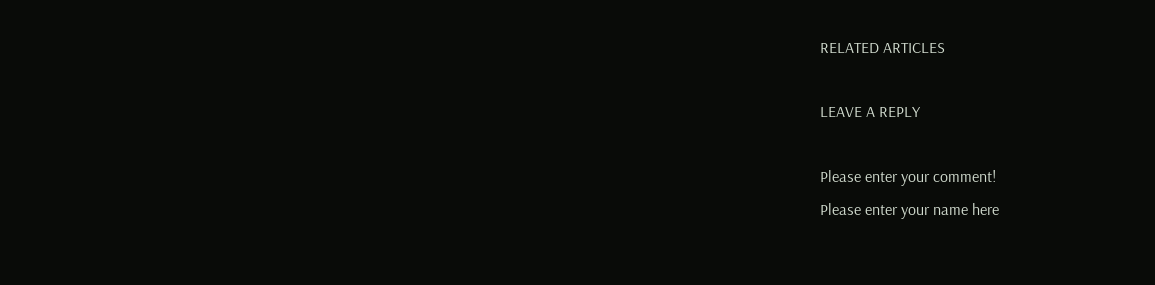RELATED ARTICLES

LEAVE A REPLY

Please enter your comment!
Please enter your name here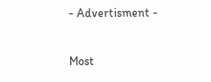- Advertisment -

Most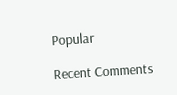Popular

Recent Comments